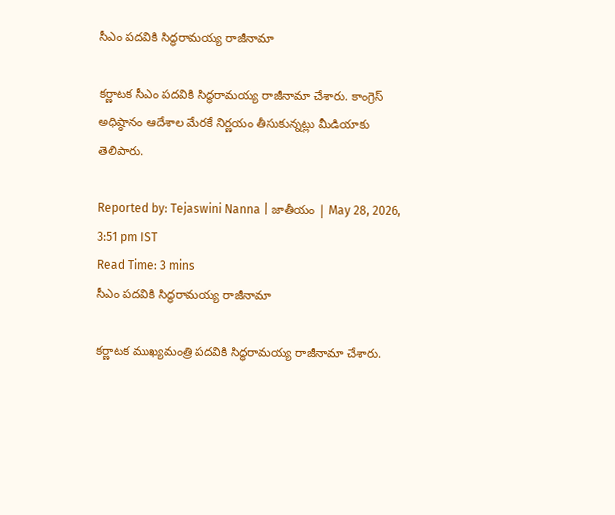సీఎం పదవికి సిద్ధరామయ్య రాజీనామా

కర్ణాటక సీఎం పదవికి సిద్ధరామయ్య రాజీనామా చేశారు. కాంగ్రెస్ అధిష్ఠానం ఆదేశాల మేరకే నిర్ణయం తీసుకున్నట్లు మీడియాకు తెలిపారు.

Reported by: Tejaswini Nanna | జాతీయం | May 28, 2026, 3:51 pm IST
Read Time: 3 mins
సీఎం పదవికి సిద్ధరామయ్య రాజీనామా

కర్ణాటక ముఖ్యమంత్రి పదవికి సిద్ధరామయ్య రాజీనామా చేశారు.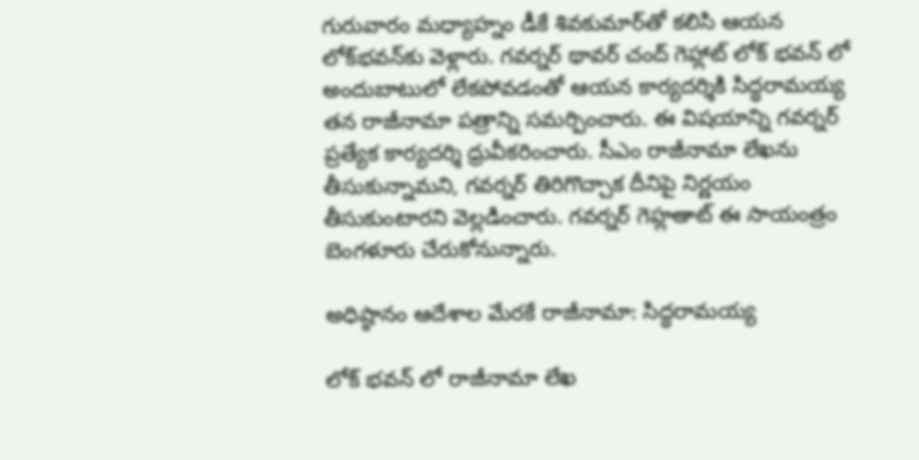గురువారం మధ్యాహ్నం డీకే శివకుమార్‌తో కలిసి ఆయన లోక్‌భవన్‌కు వెళ్లారు. గవర్నర్‌ థావర్‌ చంద్‌ గెహ్లాట్ లోక్ భవన్ లో అందుబాటులో లేకపోవడంతో ఆయన కార్యదర్శికి సిద్ధరామయ్య తన రాజీనామా పత్రాన్ని సమర్పించారు. ఈ విషయాన్ని గవర్నర్‌ ప్రత్యేక కార్యదర్శి ధ్రువీకరించారు. సీఎం రాజీనామా లేఖను తీసుకున్నామని, గవర్నర్‌ తిరిగొచ్చాక దీనిపై నిర్ణయం తీసుకుంటారని వెల్లడించారు. గవర్నర్ గెహ్లఆాట్ ఈ సాయంత్రం బెంగళూరు చేరుకోనున్నారు.

అధిష్ఠానం ఆదేశాల మేరకే రాజీనామా: సిద్ధరామయ్య

లోక్ భవన్ లో రాజీనామా లేఖ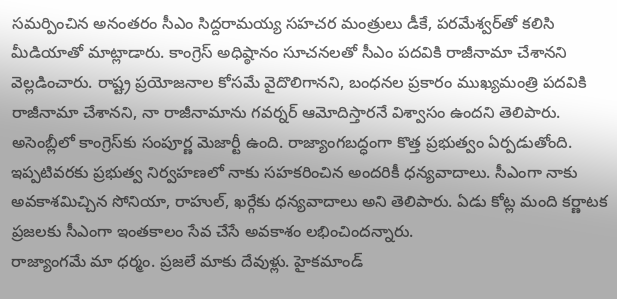సమర్పించిన అనంతరం సీఎం సిద్దరామయ్య సహచర మంత్రులు డీకే, పరమేశ్వర్‌తో కలిసి మీడియాతో మాట్లాడారు. కాంగ్రెస్ అధిష్ఠానం సూచనలతో సీఎం పదవికి రాజీనామా చేశానని వెల్లడించారు. రాష్ట్ర ప్రయోజనాల కోసమే వైదొలిగానని, బంధనల ప్రకారం ముఖ్యమంత్రి పదవికి రాజీనామా చేశానని, నా రాజీనామాను గవర్నర్‌ ఆమోదిస్తారనే విశ్వాసం ఉందని తెలిపారు. అసెంబ్లీలో కాంగ్రెస్‌కు సంపూర్ణ మెజార్టీ ఉంది. రాజ్యాంగబద్ధంగా కొత్త ప్రభుత్వం ఏర్పడుతోంది. ఇప్పటివరకు ప్రభుత్వ నిర్వహణలో నాకు సహకరించిన అందరికీ ధన్యవాదాలు. సీఎంగా నాకు అవకాశమిచ్చిన సోనియా, రాహుల్‌, ఖర్గేకు ధన్యవాదాలు అని తెలిపారు. ఏడు కోట్ల మంది కర్ణాటక ప్రజలకు సీఎంగా ఇంతకాలం సేవ చేసే అవకాశం లభించిందన్నారు.
రాజ్యాంగమే మా ధర్మం. ప్రజలే మాకు దేవుళ్లు. హైకమాండ్‌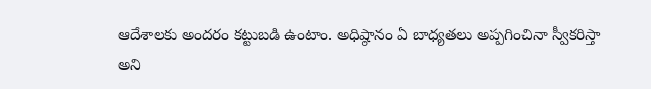ఆదేశాలకు అందరం కట్టుబడి ఉంటాం. అధిష్ఠానం ఏ బాధ్యతలు అప్పగించినా స్వీకరిస్తా అని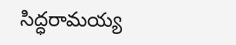సిద్ధరామయ్య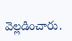వెల్లడించారు.